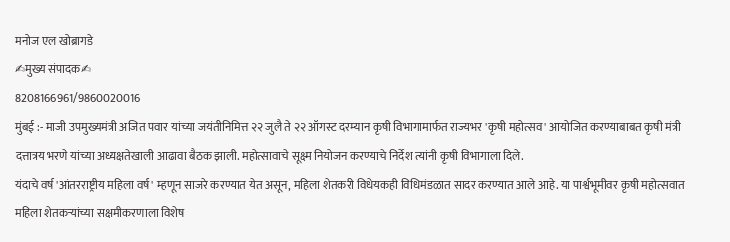मनोज एल खोब्रागडे
✍मुख्य संपादक✍
8208166961/9860020016
मुंबई :- माजी उपमुख्यमंत्री अजित पवार यांच्या जयंतीनिमित्त २२ जुलै ते २२ ऑगस्ट दरम्यान कृषी विभागामार्फत राज्यभर 'कृषी महोत्सव' आयोजित करण्याबाबत कृषी मंत्री दत्तात्रय भरणे यांच्या अध्यक्षतेखाली आढावा बैठक झाली. महोत्सावाचे सूक्ष्म नियोजन करण्याचे निर्देश त्यांनी कृषी विभागाला दिले.
यंदाचे वर्ष 'आंतरराष्ट्रीय महिला वर्ष' म्हणून साजरे करण्यात येत असून, महिला शेतकरी विधेयकही विधिमंडळात सादर करण्यात आले आहे. या पार्श्वभूमीवर कृषी महोत्सवात महिला शेतकऱ्यांच्या सक्षमीकरणाला विशेष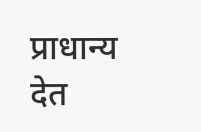प्राधान्य देत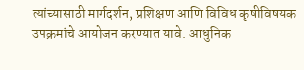त्यांच्यासाठी मार्गदर्शन, प्रशिक्षण आणि विविध कृषीविषयक उपक्रमांचे आयोजन करण्यात यावे. आधुनिक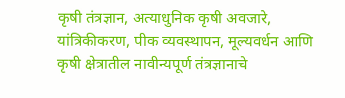कृषी तंत्रज्ञान, अत्याधुनिक कृषी अवजारे, यांत्रिकीकरण, पीक व्यवस्थापन, मूल्यवर्धन आणि कृषी क्षेत्रातील नावीन्यपूर्ण तंत्रज्ञानाचे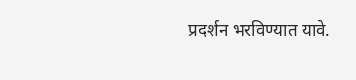प्रदर्शन भरविण्यात यावे.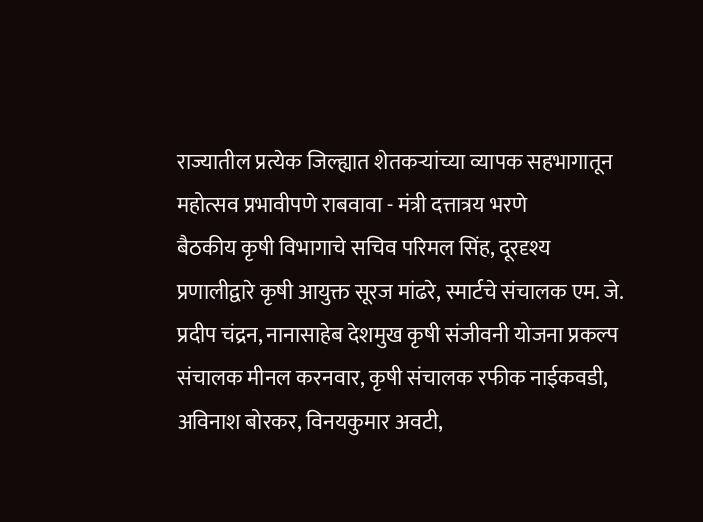राज्यातील प्रत्येक जिल्ह्यात शेतकऱ्यांच्या व्यापक सहभागातून महोत्सव प्रभावीपणे राबवावा - मंत्री दत्तात्रय भरणे
बैठकीय कृषी विभागाचे सचिव परिमल सिंह, दूरदृश्य प्रणालीद्वारे कृषी आयुक्त सूरज मांढरे, स्मार्टचे संचालक एम. जे. प्रदीप चंद्रन, नानासाहेब देशमुख कृषी संजीवनी योजना प्रकल्प संचालक मीनल करनवार, कृषी संचालक रफीक नाईकवडी, अविनाश बोरकर, विनयकुमार अवटी,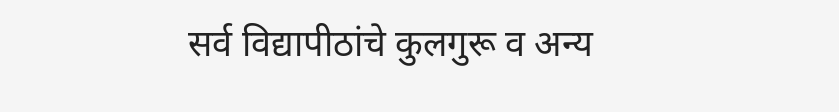सर्व विद्यापीठांचे कुलगुरू व अन्य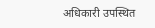अधिकारी उपस्थित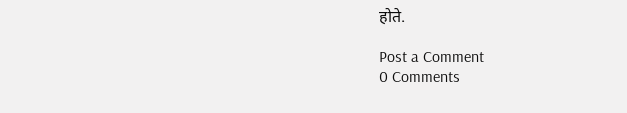होते.

Post a Comment
0 Comments